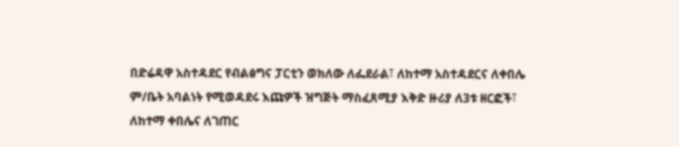በድሬዳዋ አስተዳደር የብልፅግና ፓርቲን ወክለው ለፌደራል፣ ለከተማ አስተዳደርና ለቀበሌ ም/ቤት አባልነት የሚወዳደሩ እጩዎች ዝግጅት ማስፈጸሚያ እቅድ ዙሪያ ለ3ቱ ዘርፎች፣ ለከተማ ቀበሌና ለገጠር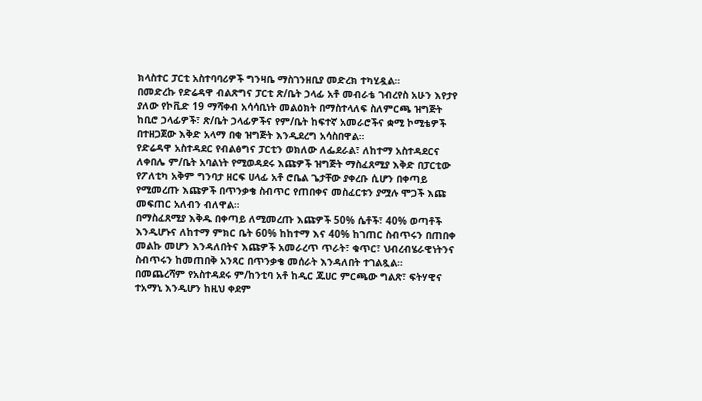ክላስተር ፓርቲ አስተባባሪዎች ግንዛቤ ማስገንዘቢያ መድረክ ተካሂዷል።
በመድረኩ የድሬዳዋ ብልጽግና ፓርቲ ጽ/ቤት ኃላፊ አቶ መብራቴ ገብረየስ አሁን እየታየ ያለው የኮቪድ 19 ማሻቀብ አሳሳቢነት መልዕክት በማስተላለፍ ስለምርጫ ዝግጅት
ከቢሮ ኃላፊዎች፣ ጽ/ቤት ኃላፊዎችና የም/ቤት ከፍተኛ አመራሮችና ቋሚ ኮሚቴዎች በተዘጋጀው እቅድ አላማ በቂ ዝግጅት እንዲደረግ አሳስበዋል።
የድሬዳዋ አስተዳደር የብልፅግና ፓርቲን ወክለው ለፌደራል፣ ለከተማ አስተዳደርና ለቀበሌ ም/ቤት አባልነት የሚወዳደሩ እጩዎች ዝግጅት ማስፈጸሚያ እቅድ በፓርቲው የፖለቲካ አቅም ግንባታ ዘርፍ ሀላፊ አቶ ሮቤል ጌታቸው ያቀረቡ ሲሆን በቀጣይ የሚመረጡ እጩዎች በጥንቃቄ ስብጥር የጠበቀና መስፈርቱን ያሟሉ ሞጋች እጩ መፍጠር አለብን ብለዋል።
በማስፈጸሚያ እቅዱ በቀጣይ ለሚመረጡ እጩዎች 50% ሴቶች፣ 40% ወጣቶች እንዲሆኑና ለከተማ ምክር ቤት 60% ከከተማ እና 40% ከገጠር ስብጥሩን በጠበቀ መልኩ መሆን እንዳለበትና እጩዎች አመራረጥ ጥራት፣ ቁጥር፣ ህብረብሄራዊነትንና ስብጥሩን ከመጠበቅ አንጻር በጥንቃቄ መሰራት እንዳለበት ተገልጿል።
በመጨረሻም የአስተዳደሩ ም/ከንቲባ አቶ ከዲር ጁሀር ምርጫው ግልጽ፣ ፍትሃዊና ተአማኒ እንዲሆን ከዚህ ቀደም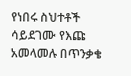የነበሩ ስህተቶች ሳይደገሙ የእጩ አመላመሉ በጥንቃቄ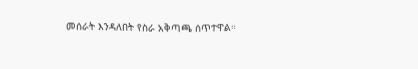መሰራት እንዳለበት የስራ አቅጣጫ ሰጥተዋል።